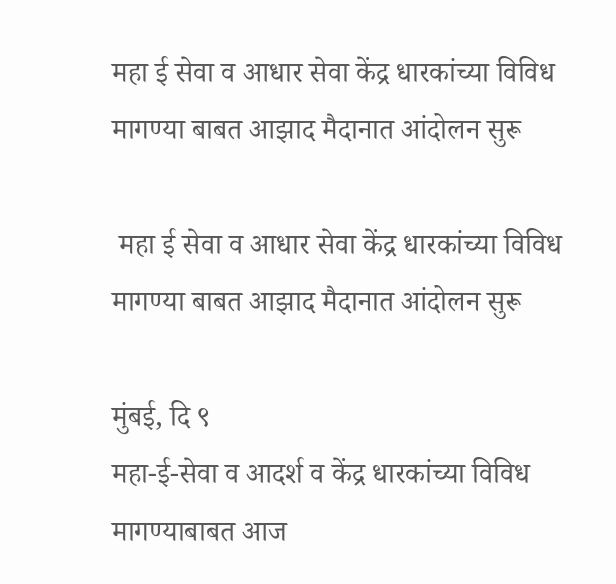महा ई सेवा व आधार सेवा केंद्र धारकांच्या विविध मागण्या बाबत आझाद मैदानात आंदोलन सुरू

 महा ई सेवा व आधार सेवा केंद्र धारकांच्या विविध मागण्या बाबत आझाद मैदानात आंदोलन सुरू

मुंबई, दि ९
महा-ई-सेवा व आदर्श व केंद्र धारकांच्या विविध मागण्याबाबत आज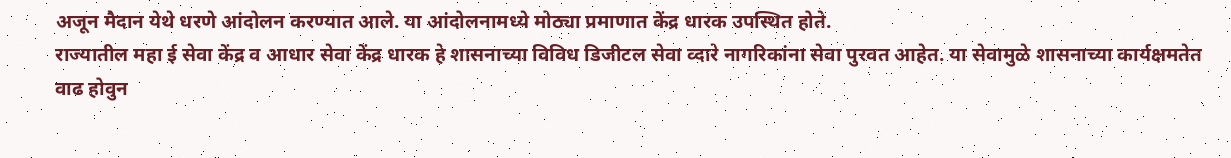अजून मैदान येथे धरणे आंदोलन करण्यात आले. या आंदोलनामध्ये मोठ्या प्रमाणात केंद्र धारक उपस्थित होते.
राज्यातील महा ई सेवा केंद्र व आधार सेवा केंद्र धारक हे शासनाच्या विविध डिजीटल सेवा व्दारे नागरिकांना सेवा पुरवत आहेत. या सेवामुळे शासनाच्या कार्यक्षमतेत वाढ होवुन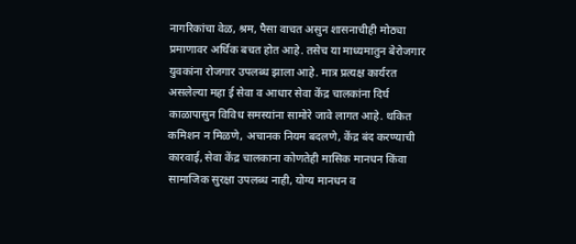नागरिकांचा वेळ, श्रम, पैसा वाचत असुन शासनाचीही मोठ्या प्रमाणावर अर्थिक बचत होत आहे. तसेच या माध्यमातुन बेरोजगार युवकांना रोजगार उपलब्ध झाला आहे. मात्र प्रत्यक्ष कार्यरत असलेल्या महा ई सेवा व आधार सेवा केंद्र चालकांना दिर्घ काळापासुन विविध समस्यांना सामोरे जावे लागत आहे. थकित कमिशन न मिळणे, अचानक नियम बदलणे, केंद्र बंद करण्याची कारवाई, सेवा केंद्र चालकाना कोणतेही मासिक मानधन किंवा सामाजिक सुरक्षा उपलब्ध नाही, योग्य मानधन व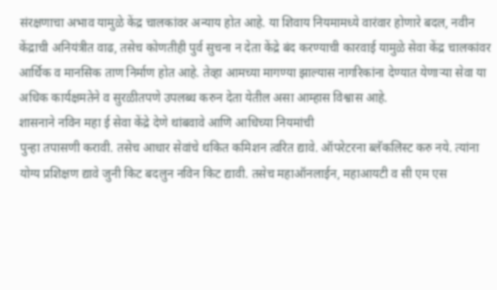संरक्षणाचा अभाव यामुळे केंद्र चालकांवर अन्याय होत आहे. या शिवाय नियमामध्ये वारंवार होणारे बदल, नवीन केंद्राची अनियंत्रीत वाढ, तसेच कोणतीही पुर्व सुचना न देता केंद्रे बंद करण्याची कारवाई यामुळे सेवा केंद्र चालकांवर आर्थिक व मानसिक ताण निर्माण होत आहे. तेव्हा आमच्या मागण्या झाल्यास नागरिकांना देण्यात येणाऱ्या सेवा या अधिक कार्यक्षमतेने व सुरळीतपणे उपलब्ध करुन देता येतील असा आम्हास विश्वास आहे.
शासनाने नविन महा ई सेवा केंद्रे देणे थांबवावे आणि आधिच्या नियमांची
पुन्हा तपासणी करावी. तसेच आधार सेवांचे थकित कमिशन त्वरित द्यावे. ऑपरेटरना ब्लॅकलिस्ट करु नये. त्यांना योग्य प्रशिक्षण द्यावे जुनी किट बदलुन नविन किट द्यावी. तसेच महाऑनलाईन, महाआयटी व सी एम एस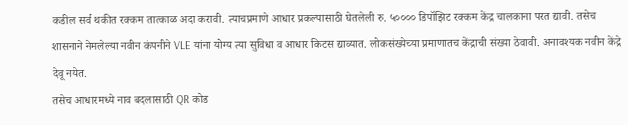कडील सर्व थकीत रक्कम तात्काळ अदा करावी. त्याचप्रमाणे आधार प्रकल्पासाठी घेतलेली रु. ५०००० डिपॉझिट रक्कम केंद्र चालकाना परत द्यावी. तसेच शासनाने नेमलेल्या नवीन कंपनीने VLE यांना योग्य त्या सुविधा व आधार किटस द्याव्यात. लोकसंख्येच्या प्रमाणातच केंद्राची संख्या ठेवावी. अनावश्यक नवीन केंद्रे देवू नयेत.
तसेच आधारमध्ये नाव बदलासाठी QR कोड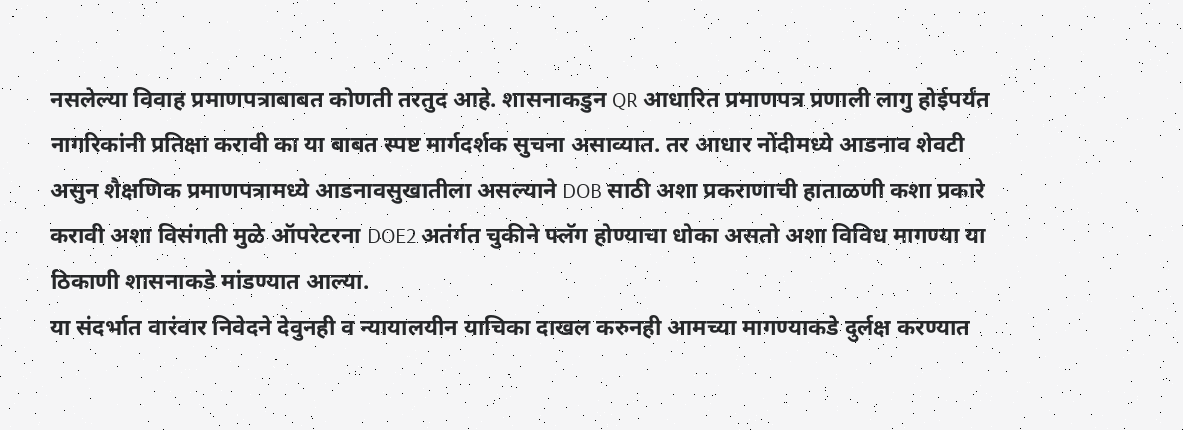नसलेल्या विवाह प्रमाणपत्राबाबत कोणती तरतुद आहे. शासनाकडुन QR आधारित प्रमाणपत्र प्रणाली लागु होईपर्यंत नागरिकांनी प्रतिक्षा करावी का या बाबत स्पष्ट मार्गदर्शक सुचना असाव्यात. तर आधार नोंदीमध्ये आडनाव शेवटी असुन शैक्षणिक प्रमाणपत्रामध्ये आडनावसुखातीला असल्याने DOB साठी अशा प्रकराणाची हाताळणी कशा प्रकारे करावी अशा विसंगती मुळे ऑपरेटरना DOE2 अतंर्गत चुकीने फ्लॅग होण्याचा धोका असतो अशा विविध मागण्या या ठिकाणी शासनाकडे मांडण्यात आल्या.
या संदर्भात वारंवार निवेदने देवुनही व न्यायालयीन याचिका दाखल करुनही आमच्या मागण्याकडे दुर्लक्ष करण्यात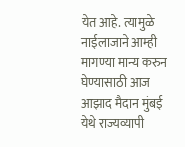येत आहे. त्यामुळे नाईलाजाने आम्ही मागण्या मान्य करुन घेण्यासाठी आज आझाद मैदान मुंबई येथे राज्यव्यापी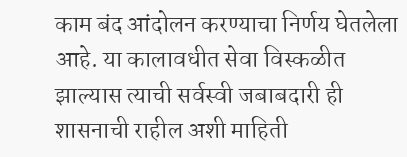काम बंद आंदोलन करण्याचा निर्णय घेतलेला आहे. या कालावधीत सेवा विस्कळीत झाल्यास त्याची सर्वस्वी जबाबदारी ही शासनाची राहील अशी माहिती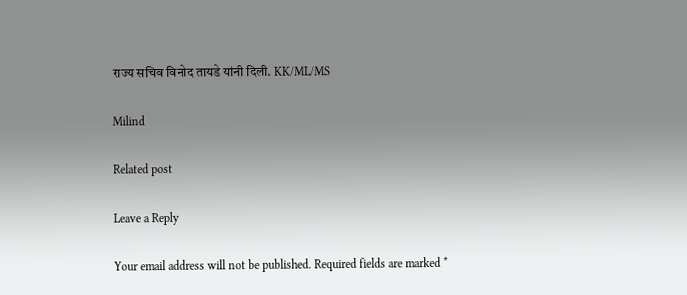राज्य सचिव विनोद तायडे यांनी दिली. KK/ML/MS

Milind

Related post

Leave a Reply

Your email address will not be published. Required fields are marked *